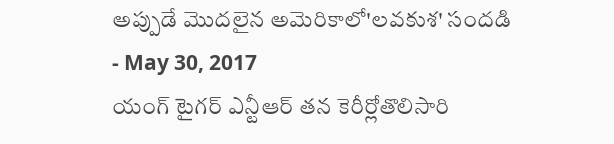అప్పుడే మొదలైన అమెరికాలో'లవకుశ' సందడి
- May 30, 2017
యంగ్ టైగర్ ఎన్టీఆర్ తన కెరీర్లోతొలిసారి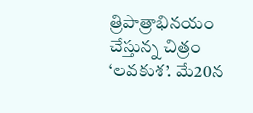త్రిపాత్రాభినయం చేస్తున్న చిత్రం ‘లవకుశ’. మే20న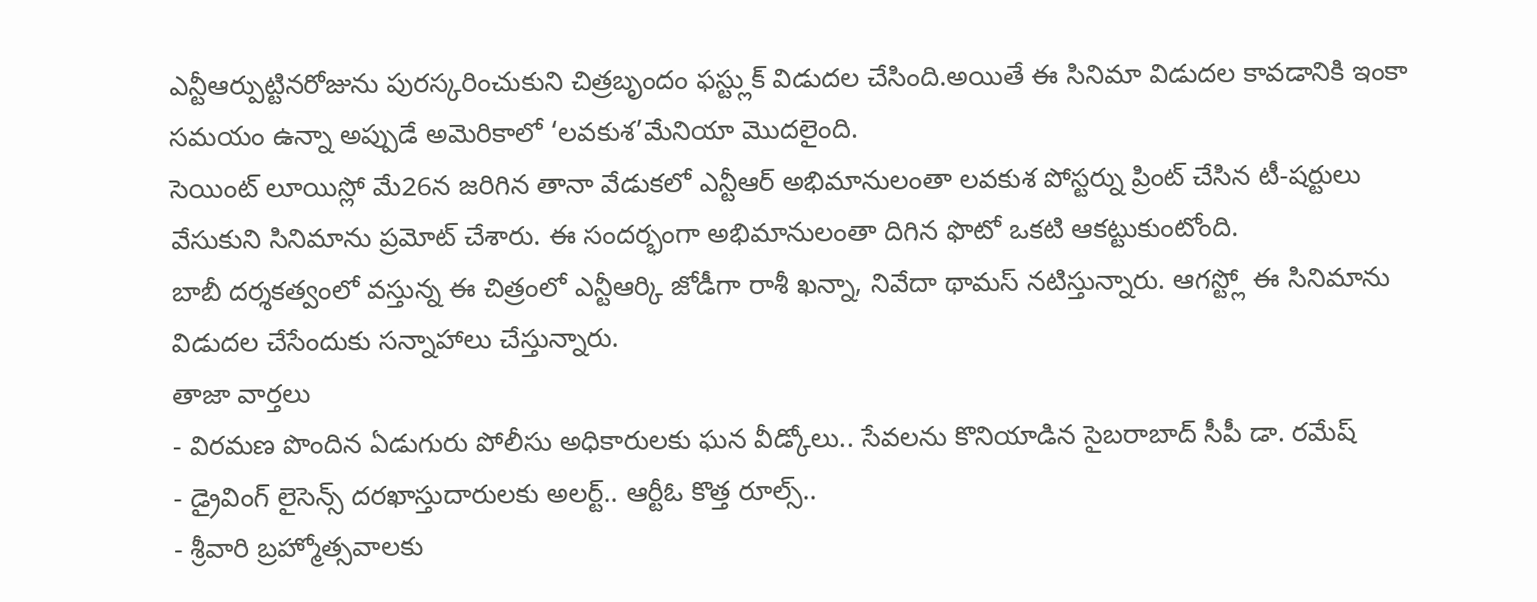ఎన్టీఆర్పుట్టినరోజును పురస్కరించుకుని చిత్రబృందం ఫస్ట్లుక్ విడుదల చేసింది.అయితే ఈ సినిమా విడుదల కావడానికి ఇంకా సమయం ఉన్నా అప్పుడే అమెరికాలో ‘లవకుశ’మేనియా మొదలైంది.
సెయింట్ లూయిస్లో మే26న జరిగిన తానా వేడుకలో ఎన్టీఆర్ అభిమానులంతా లవకుశ పోస్టర్ను ప్రింట్ చేసిన టీ-షర్టులు వేసుకుని సినిమాను ప్రమోట్ చేశారు. ఈ సందర్భంగా అభిమానులంతా దిగిన ఫొటో ఒకటి ఆకట్టుకుంటోంది.
బాబీ దర్శకత్వంలో వస్తున్న ఈ చిత్రంలో ఎన్టీఆర్కి జోడీగా రాశీ ఖన్నా, నివేదా థామస్ నటిస్తున్నారు. ఆగస్ట్లో ఈ సినిమాను విడుదల చేసేందుకు సన్నాహాలు చేస్తున్నారు.
తాజా వార్తలు
- విరమణ పొందిన ఏడుగురు పోలీసు అధికారులకు ఘన వీడ్కోలు.. సేవలను కొనియాడిన సైబరాబాద్ సీపీ డా. రమేష్
- డ్రైవింగ్ లైసెన్స్ దరఖాస్తుదారులకు అలర్ట్.. ఆర్టీఓ కొత్త రూల్స్..
- శ్రీవారి బ్రహ్మోత్సవాలకు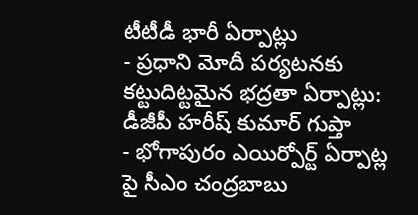టీటీడీ భారీ ఏర్పాట్లు
- ప్రధాని మోదీ పర్యటనకు కట్టుదిట్టమైన భద్రతా ఏర్పాట్లు: డీజీపీ హరీష్ కుమార్ గుప్తా
- భోగాపురం ఎయిర్పోర్ట్ ఏర్పాట్ల పై సీఎం చంద్రబాబు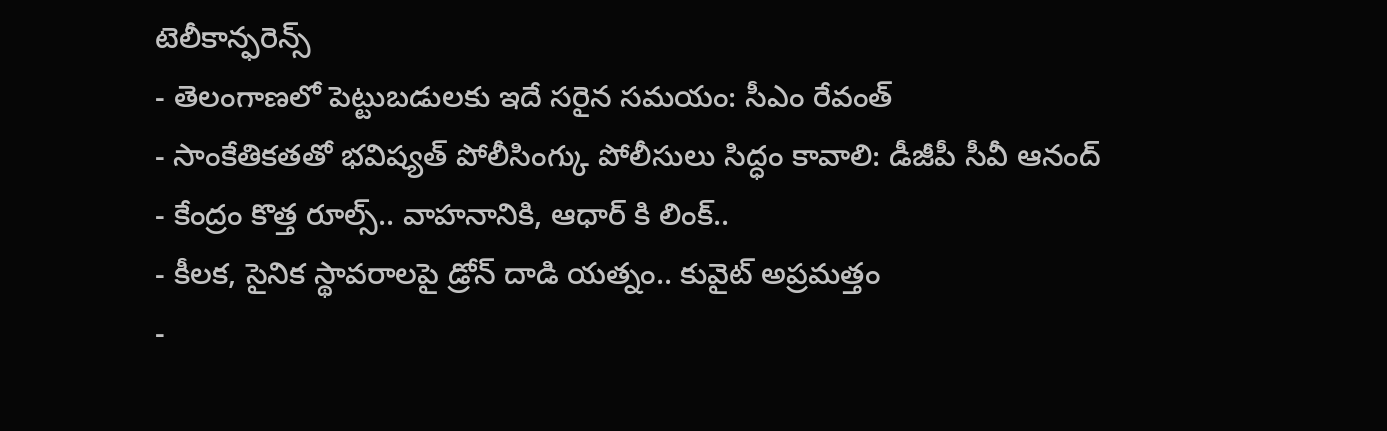టెలీకాన్ఫరెన్స్
- తెలంగాణలో పెట్టుబడులకు ఇదే సరైన సమయం: సీఎం రేవంత్
- సాంకేతికతతో భవిష్యత్ పోలీసింగ్కు పోలీసులు సిద్ధం కావాలి: డీజీపీ సీవీ ఆనంద్
- కేంద్రం కొత్త రూల్స్.. వాహనానికి, ఆధార్ కి లింక్..
- కీలక, సైనిక స్థావరాలపై డ్రోన్ దాడి యత్నం.. కువైట్ అప్రమత్తం
-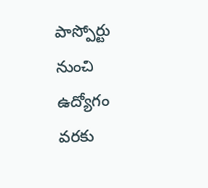పాస్పోర్టు నుంచి ఉద్యోగం వరకు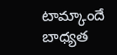టామ్కాందే బాధ్యత